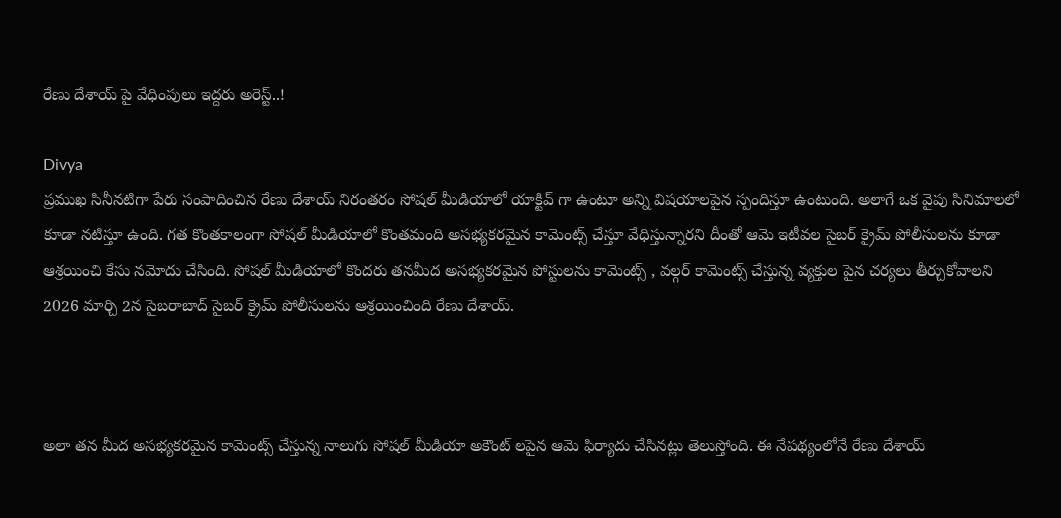రేణు దేశాయ్ పై వేధింపులు ఇద్దరు అరెస్ట్..!

Divya
ప్రముఖ సినీనటిగా పేరు సంపాదించిన రేణు దేశాయ్ నిరంతరం సోషల్ మీడియాలో యాక్టివ్ గా ఉంటూ అన్ని విషయాలపైన స్పందిస్తూ ఉంటుంది. అలాగే ఒక వైపు సినిమాలలో కూడా నటిస్తూ ఉంది. గత కొంతకాలంగా సోషల్ మీడియాలో కొంతమంది అసభ్యకరమైన కామెంట్స్ చేస్తూ వేధిస్తున్నారని దీంతో ఆమె ఇటీవల సైబర్ క్రైమ్ పోలీసులను కూడా ఆశ్రయించి కేసు నమోదు చేసింది. సోషల్ మీడియాలో కొందరు తనమీద అసభ్యకరమైన పోస్టులను కామెంట్స్ , వల్గర్ కామెంట్స్ చేస్తున్న వ్యక్తుల పైన చర్యలు తీర్చుకోవాలని 2026 మార్చి 2న సైబరాబాద్ సైబర్ క్రైమ్ పోలీసులను ఆశ్రయించింది రేణు దేశాయ్.



అలా తన మీద అసభ్యకరమైన కామెంట్స్ చేస్తున్న నాలుగు సోషల్ మీడియా అకౌంట్ లపైన ఆమె ఫిర్యాదు చేసినట్లు తెలుస్తోంది. ఈ నేపథ్యంలోనే రేణు దేశాయ్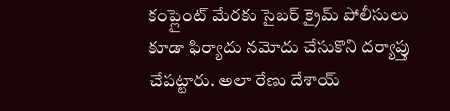కంప్లైంట్ మేరకు సైబర్ క్రైమ్ పోలీసులు కూడా ఫిర్యాదు నమోదు చేసుకొని దర్యాప్తు చేపట్టారు. అలా రేణు దేశాయ్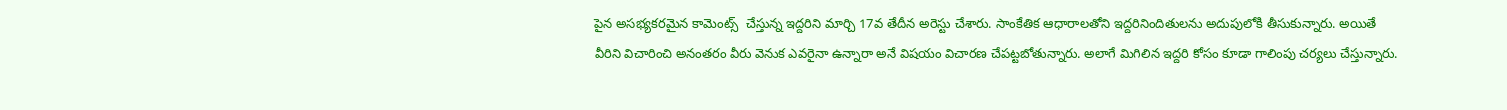పైన అసభ్యకరమైన కామెంట్స్  చేస్తున్న ఇద్దరిని మార్చి 17వ తేదీన అరెస్టు చేశారు. సాంకేతిక ఆధారాలతోని ఇద్దరినిందితులను అదుపులోకి తీసుకున్నారు. అయితే వీరిని విచారించి అనంతరం వీరు వెనుక ఎవరైనా ఉన్నారా అనే విషయం విచారణ చేపట్టబోతున్నారు. అలాగే మిగిలిన ఇద్దరి కోసం కూడా గాలింపు చర్యలు చేస్తున్నారు.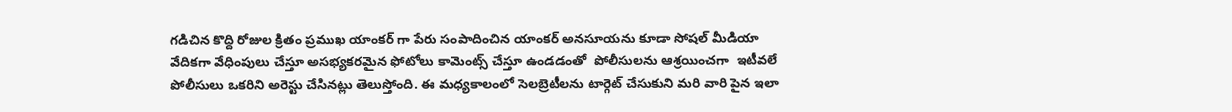గడిచిన కొద్ది రోజుల క్రితం ప్రముఖ యాంకర్ గా పేరు సంపాదించిన యాంకర్ అనసూయను కూడా సోషల్ మీడియా వేదికగా వేధింపులు చేస్తూ అసభ్యకరమైన ఫోటోలు కామెంట్స్ చేస్తూ ఉండడంతో  పోలీసులను ఆశ్రయించగా  ఇటీవలే పోలీసులు ఒకరిని అరెస్టు చేసినట్లు తెలుస్తోంది. ఈ మధ్యకాలంలో సెలబ్రెటీలను టార్గెట్ చేసుకుని మరి వారి పైన ఇలా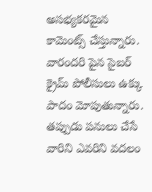అసభ్యకరమైన కామెంట్స్ చేస్తున్నారు. వారందరి పైన సైబర్ క్రైమ్ పోలీసులు ఉక్కు పాదం మోపుతున్నారు. తప్పుడు పనులు చేసే వారిని ఎవరిని వదలం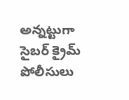అన్నట్టుగా సైబర్ క్రైమ్ పోలీసులు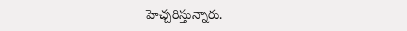హెచ్చరిస్తున్నారు.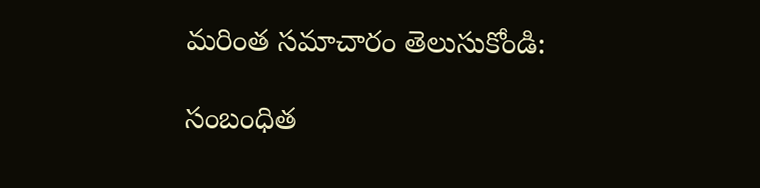మరింత సమాచారం తెలుసుకోండి:

సంబంధిత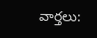వార్తలు: